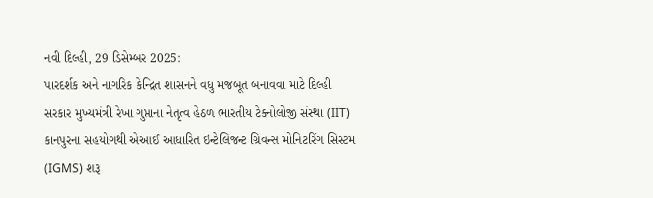નવી દિલ્હી, 29 ડિસેમ્બર 2025:
પારદર્શક અને નાગરિક કેન્દ્રિત શાસનને વધુ મજબૂત બનાવવા માટે દિલ્હી સરકાર મુખ્યમંત્રી રેખા ગુપ્તાના નેતૃત્વ હેઠળ ભારતીય ટેક્નોલોજી સંસ્થા (IIT) કાનપુરના સહયોગથી એઆઈ આધારિત ઇન્ટેલિજન્ટ ગ્રિવન્સ મોનિટરિંગ સિસ્ટમ (IGMS) શરૂ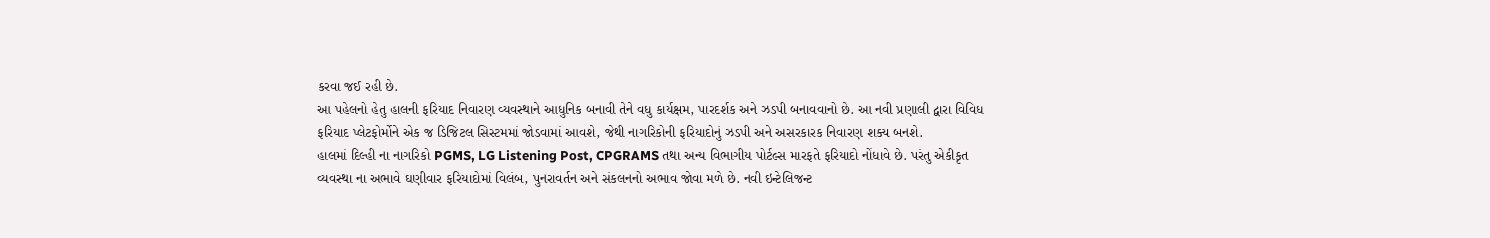કરવા જઈ રહી છે.
આ પહેલનો હેતુ હાલની ફરિયાદ નિવારણ વ્યવસ્થાને આધુનિક બનાવી તેને વધુ કાર્યક્ષમ, પારદર્શક અને ઝડપી બનાવવાનો છે. આ નવી પ્રણાલી દ્વારા વિવિધ ફરિયાદ પ્લેટફોર્મોને એક જ ડિજિટલ સિસ્ટમમાં જોડવામાં આવશે, જેથી નાગરિકોની ફરિયાદોનું ઝડપી અને અસરકારક નિવારણ શક્ય બનશે.
હાલમાં દિલ્હી ના નાગરિકો PGMS, LG Listening Post, CPGRAMS તથા અન્ય વિભાગીય પોર્ટલ્સ મારફતે ફરિયાદો નોંધાવે છે. પરંતુ એકીકૃત વ્યવસ્થા ના અભાવે ઘણીવાર ફરિયાદોમાં વિલંબ, પુનરાવર્તન અને સંકલનનો અભાવ જોવા મળે છે. નવી ઇન્ટેલિજન્ટ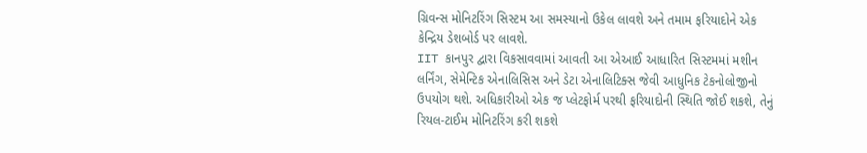ગ્રિવન્સ મોનિટરિંગ સિસ્ટમ આ સમસ્યાનો ઉકેલ લાવશે અને તમામ ફરિયાદોને એક કેન્દ્રિય ડેશબોર્ડ પર લાવશે.
IIT કાનપુર દ્વારા વિકસાવવામાં આવતી આ એઆઈ આધારિત સિસ્ટમમાં મશીન લર્નિંગ, સેમેન્ટિક એનાલિસિસ અને ડેટા એનાલિટિક્સ જેવી આધુનિક ટેકનોલોજીનો ઉપયોગ થશે. અધિકારીઓ એક જ પ્લેટફોર્મ પરથી ફરિયાદોની સ્થિતિ જોઈ શકશે, તેનું રિયલ-ટાઈમ મોનિટરિંગ કરી શકશે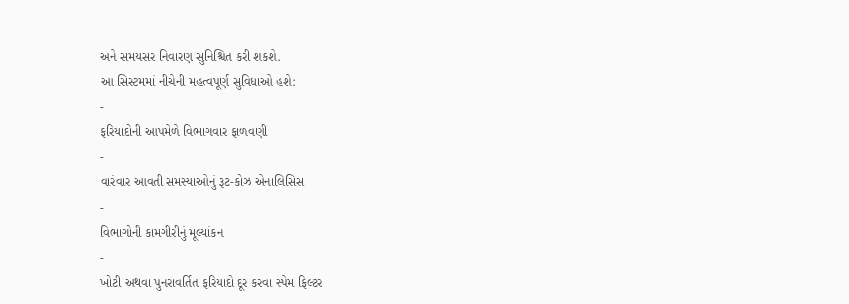અને સમયસર નિવારણ સુનિશ્ચિત કરી શકશે.
આ સિસ્ટમમાં નીચેની મહત્વપૂર્ણ સુવિધાઓ હશે:
-
ફરિયાદોની આપમેળે વિભાગવાર ફાળવણી
-
વારંવાર આવતી સમસ્યાઓનું રૂટ-કોઝ એનાલિસિસ
-
વિભાગોની કામગીરીનું મૂલ્યાંકન
-
ખોટી અથવા પુનરાવર્તિત ફરિયાદો દૂર કરવા સ્પેમ ફિલ્ટર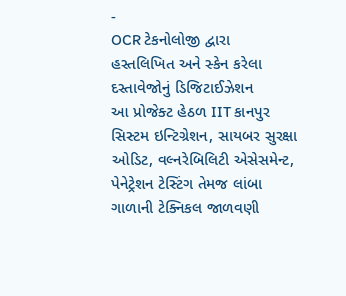-
OCR ટેકનોલોજી દ્વારા હસ્તલિખિત અને સ્કેન કરેલા દસ્તાવેજોનું ડિજિટાઈઝેશન
આ પ્રોજેક્ટ હેઠળ IIT કાનપુર સિસ્ટમ ઇન્ટિગ્રેશન, સાયબર સુરક્ષા ઓડિટ, વલ્નરેબિલિટી એસેસમેન્ટ, પેનેટ્રેશન ટેસ્ટિંગ તેમજ લાંબા ગાળાની ટેક્નિકલ જાળવણી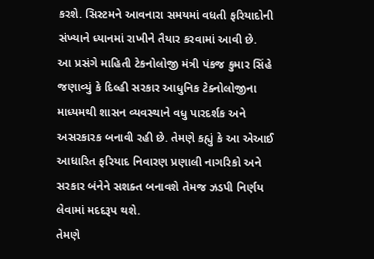કરશે. સિસ્ટમને આવનારા સમયમાં વધતી ફરિયાદોની સંખ્યાને ધ્યાનમાં રાખીને તૈયાર કરવામાં આવી છે.
આ પ્રસંગે માહિતી ટેકનોલોજી મંત્રી પંકજ કુમાર સિંહે જણાવ્યું કે દિલ્હી સરકાર આધુનિક ટેક્નોલોજીના માધ્યમથી શાસન વ્યવસ્થાને વધુ પારદર્શક અને અસરકારક બનાવી રહી છે. તેમણે કહ્યું કે આ એઆઈ આધારિત ફરિયાદ નિવારણ પ્રણાલી નાગરિકો અને સરકાર બંનેને સશક્ત બનાવશે તેમજ ઝડપી નિર્ણય લેવામાં મદદરૂપ થશે.
તેમણે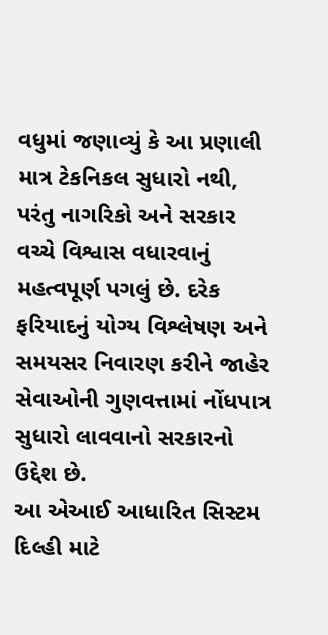વધુમાં જણાવ્યું કે આ પ્રણાલી માત્ર ટેકનિકલ સુધારો નથી, પરંતુ નાગરિકો અને સરકાર વચ્ચે વિશ્વાસ વધારવાનું મહત્વપૂર્ણ પગલું છે. દરેક ફરિયાદનું યોગ્ય વિશ્લેષણ અને સમયસર નિવારણ કરીને જાહેર સેવાઓની ગુણવત્તામાં નોંધપાત્ર સુધારો લાવવાનો સરકારનો ઉદ્દેશ છે.
આ એઆઈ આધારિત સિસ્ટમ દિલ્હી માટે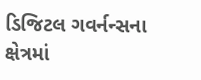ડિજિટલ ગવર્નન્સના ક્ષેત્રમાં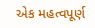એક મહત્વપૂર્ણ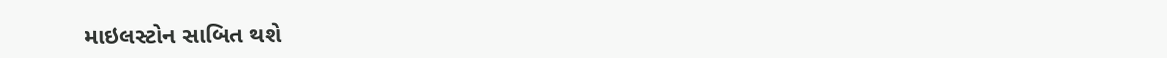માઇલસ્ટોન સાબિત થશે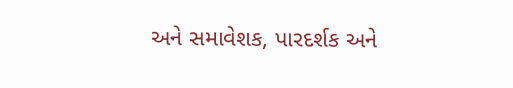અને સમાવેશક, પારદર્શક અને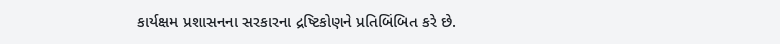કાર્યક્ષમ પ્રશાસનના સરકારના દ્રષ્ટિકોણને પ્રતિબિંબિત કરે છે.